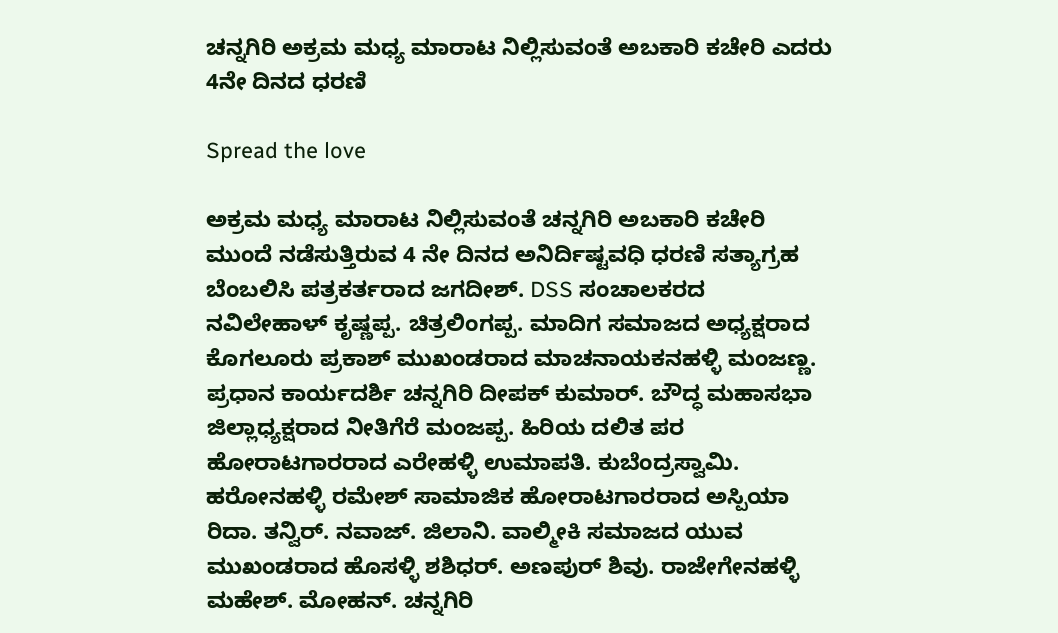ಚನ್ನಗಿರಿ ಅಕ್ರಮ ಮಧ್ಯ ಮಾರಾಟ ನಿಲ್ಲಿಸುವಂತೆ ಅಬಕಾರಿ ಕಚೇರಿ ಎದರು 4ನೇ ದಿನದ ಧರಣಿ

Spread the love

ಅಕ್ರಮ ಮಧ್ಯ ಮಾರಾಟ ನಿಲ್ಲಿಸುವಂತೆ ಚನ್ನಗಿರಿ ಅಬಕಾರಿ ಕಚೇರಿ ಮುಂದೆ ನಡೆಸುತ್ತಿರುವ 4 ನೇ ದಿನದ ಅನಿರ್ದಿಷ್ಟವಧಿ ಧರಣಿ ಸತ್ಯಾಗ್ರಹ ಬೆಂಬಲಿಸಿ ಪತ್ರಕರ್ತರಾದ ಜಗದೀಶ್. DSS ಸಂಚಾಲಕರದ ನವಿಲೇಹಾಳ್ ಕೃಷ್ಣಪ್ಪ. ಚಿತ್ರಲಿಂಗಪ್ಪ. ಮಾದಿಗ ಸಮಾಜದ ಅಧ್ಯಕ್ಷರಾದ ಕೊಗಲೂರು ಪ್ರಕಾಶ್ ಮುಖಂಡರಾದ ಮಾಚನಾಯಕನಹಳ್ಳಿ ಮಂಜಣ್ಣ. ಪ್ರಧಾನ ಕಾರ್ಯದರ್ಶಿ ಚನ್ನಗಿರಿ ದೀಪಕ್ ಕುಮಾರ್. ಬೌದ್ಧ ಮಹಾಸಭಾ ಜಿಲ್ಲಾಧ್ಯಕ್ಷರಾದ ನೀತಿಗೆರೆ ಮಂಜಪ್ಪ. ಹಿರಿಯ ದಲಿತ ಪರ ಹೋರಾಟಗಾರರಾದ ಎರೇಹಳ್ಳಿ ಉಮಾಪತಿ. ಕುಬೆಂದ್ರಸ್ವಾಮಿ. ಹರೋನಹಳ್ಳಿ ರಮೇಶ್ ಸಾಮಾಜಿಕ ಹೋರಾಟಗಾರರಾದ ಅಸ್ಪಿಯಾ ರಿದಾ. ತನ್ವಿರ್. ನವಾಜ್. ಜಿಲಾನಿ. ವಾಲ್ಮೀಕಿ ಸಮಾಜದ ಯುವ ಮುಖಂಡರಾದ ಹೊಸಳ್ಳಿ ಶಶಿಧರ್. ಅಣಪುರ್ ಶಿವು. ರಾಜೇಗೇನಹಳ್ಳಿ ಮಹೇಶ್. ಮೋಹನ್. ಚನ್ನಗಿರಿ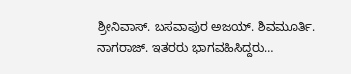ಶ್ರೀನಿವಾಸ್. ಬಸವಾಪುರ ಅಜಯ್. ಶಿವಮೂರ್ತಿ. ನಾಗರಾಜ್. ಇತರರು ಭಾಗವಹಿಸಿದ್ದರು…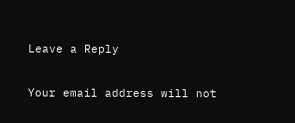Leave a Reply

Your email address will not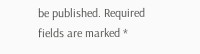be published. Required fields are marked *